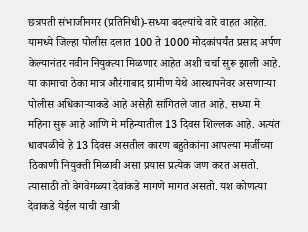छत्रपती संभाजीनगर (प्रतिनिधी)-सध्या बदल्यांचे वारे वाहत आहेत. यामध्ये जिल्हा पोलीस दलात 100 ते 1000 मोदकांपर्यंत प्रसाद अर्पण केल्यानंतर नवीन नियुक्त्या मिळणार आहेत अशी चर्चा सुरू झाली आहे. या कामाचा ठेका मात्र औरंगाबाद ग्रामीण येथे आस्थापनेवर असणाऱ्या पोलीस अधिकाऱ्याकडे आहे असेही सांगितले जात आहे. सध्या मे महिना सुरू आहे आणि मे महिन्यातील 13 दिवस शिल्लक आहे. अत्यंत धावपळीचे हे 13 दिवस असतील कारण बहुतेकांना आपल्या मर्जीच्या ठिकाणी नियुक्ती मिळावी असा प्रयास प्रत्येक जण करत असतो. त्यासाठी तो वेगवेगळ्या देवांकडे मागणे मागत असतो. यश कोणत्या देवाकडे येईल याची खात्री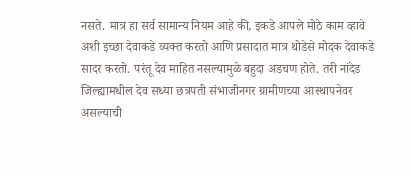नसते. मात्र हा सर्व सामान्य नियम आहे की, इकडे आपले मोठे काम व्हावे अशी इच्छा देवाकडे व्यक्त करतो आणि प्रसादात मात्र थोडेसे मोदक देवाकडे सादर करतो. परंतू देव माहित नसल्यामुळे बहुदा अडचण होते. तरी नांदेड जिल्ह्यामधील देव सध्या छत्रपती संभाजीनगर ग्रामीणच्या आस्थापनेवर असल्याची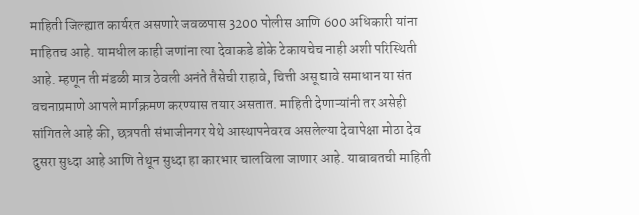माहिती जिल्ह्यात कार्यरत असणारे जवळपास 3200 पोलीस आणि 600 अधिकारी यांना माहितच आहे. यामधील काही जणांना त्या देवाकडे डोके टेकायचेच नाही अशी परिस्थिती आहे. म्हणून ती मंडळी मात्र ठेवली अनंते तैसेची राहावे, चित्ती असू द्यावे समाधान या संत वचनाप्रमाणे आपले मार्गक्रमण करण्यास तयार असतात. माहिती देणाऱ्यांनी तर असेही सांगितले आहे की, छत्रपती संभाजीनगर येथे आस्थापनेवरव असलेल्या देवापेक्षा मोठा देव दुसरा सुध्दा आहे आणि तेथून सुध्दा हा कारभार चालविला जाणार आहे. याबाबतची माहिती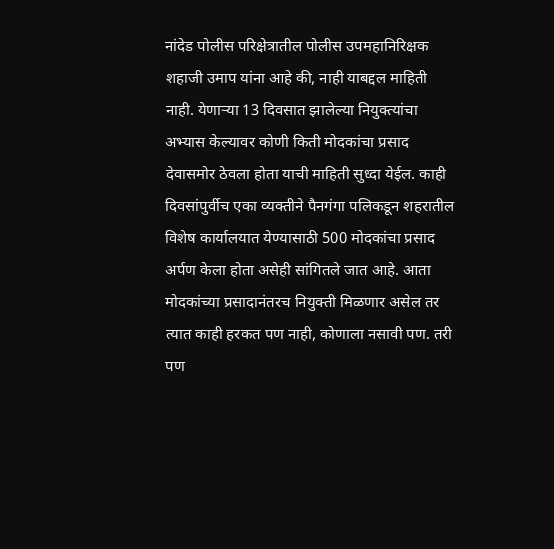नांदेड पोलीस परिक्षेत्रातील पोलीस उपमहानिरिक्षक शहाजी उमाप यांना आहे की, नाही याबद्दल माहिती नाही. येणाऱ्या 13 दिवसात झालेल्या नियुक्त्यांचा अभ्यास केल्यावर कोणी किती मोदकांचा प्रसाद देवासमोर ठेवला होता याची माहिती सुध्दा येईल. काही दिवसांपुर्वीच एका व्यक्तीने पैनगंगा पलिकडून शहरातील विशेष कार्यालयात येण्यासाठी 500 मोदकांचा प्रसाद अर्पण केला होता असेही सांगितले जात आहे. आता मोदकांच्या प्रसादानंतरच नियुक्ती मिळणार असेल तर त्यात काही हरकत पण नाही, कोणाला नसावी पण. तरी पण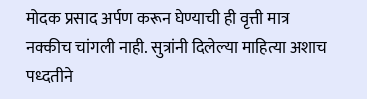मोदक प्रसाद अर्पण करून घेण्याची ही वृत्ती मात्र नक्कीच चांगली नाही. सुत्रांनी दिलेल्या माहित्या अशाच पध्दतीने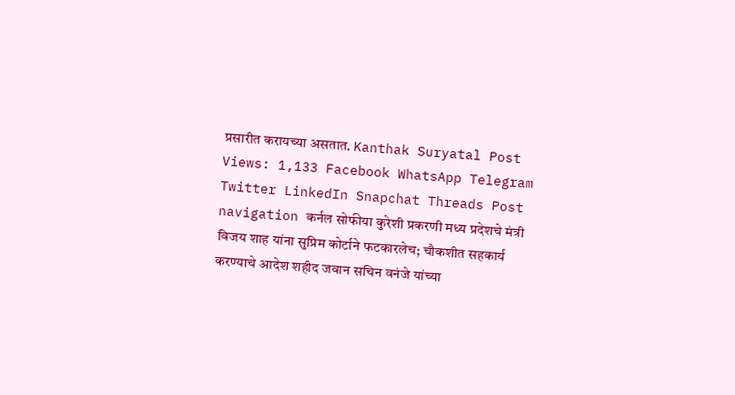प्रसारीत करायच्या असतात. Kanthak Suryatal Post Views: 1,133 Facebook WhatsApp Telegram Twitter LinkedIn Snapchat Threads Post navigation कर्नल सोफीया कुरेशी प्रकरणी मध्य प्रदेशचे मंत्री विजय शाह यांना सुप्रिम कोर्टाने फटकारलेच; चौकशीत सहकार्य करण्याचे आदेश शहीद जवान सचिन वनंजे यांच्या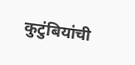कुटुंबियांची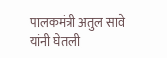पालकमंत्री अतुल सावे यांनी घेतली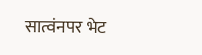सात्वंनपर भेट